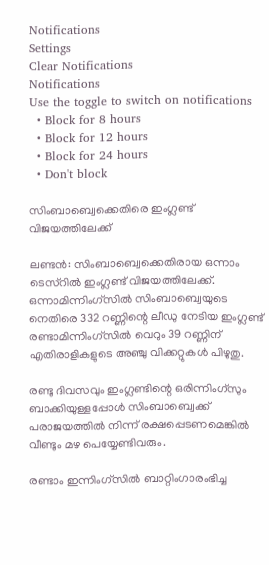Notifications
Settings
Clear Notifications
Notifications
Use the toggle to switch on notifications
  • Block for 8 hours
  • Block for 12 hours
  • Block for 24 hours
  • Don't block

സിംബാബ്വെക്കെതിരെ ഇംഗ്ലണ്ട് വിജയത്തിലേക്ക്

ലണ്ടന്‍: സിംബാബ്വെക്കെതിരായ ഒന്നാം ടെസ്റില്‍ ഇംഗ്ലണ്ട് വിജയത്തിലേക്ക്. ഒന്നാമിന്നിംഗ്സില്‍ സിംബാബ്വെയുടെ നെതിരെ 332 റണ്ണിന്റെ ലീഡു നേടിയ ഇംഗ്ലണ്ട് രണ്ടാമിന്നിംഗ്സില്‍ വെറും 39 റണ്ണിന് എതിരാളികളുടെ അഞ്ചു വിക്കറ്റുകള്‍ പിഴുതു.

രണ്ടു ദിവസവും ഇംഗ്ലണ്ടിന്റെ ഒരിന്നിംഗ്സും ബാക്കിയുള്ളപ്പോള്‍ സിംബാബ്വെക്ക് പരാജയത്തില്‍ നിന്ന് രക്ഷപ്പെടണമെങ്കില്‍ വീണ്ടും മഴ പെയ്യേണ്ടിവരും.

രണ്ടാം ഇന്നിംഗ്സില്‍ ബാറ്റിംഗാരംഭിച്ച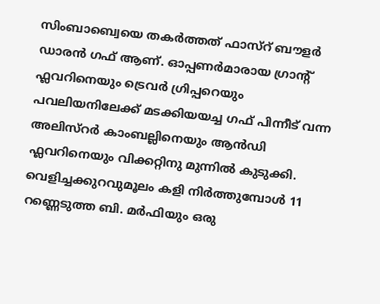സിംബാബ്വെയെ തകര്‍ത്തത് ഫാസ്റ് ബൗളര്‍ ഡാരന്‍ ഗഫ് ആണ്. ഓപ്പണര്‍മാരായ ഗ്രാന്റ് ഫ്ലവറിനെയും ട്രെവര്‍ ഗ്രിപ്പറെയും പവലിയനിലേക്ക് മടക്കിയയച്ച ഗഫ് പിന്നീട് വന്ന അലിസ്റര്‍ കാംബല്ലിനെയും ആന്‍ഡി ഫ്ലവറിനെയും വിക്കറ്റിനു മുന്നില്‍ കുടുക്കി. വെളിച്ചക്കുറവുമൂലം കളി നിര്‍ത്തുമ്പോള്‍ 11 റണ്ണെടുത്ത ബി. മര്‍ഫിയും ഒരു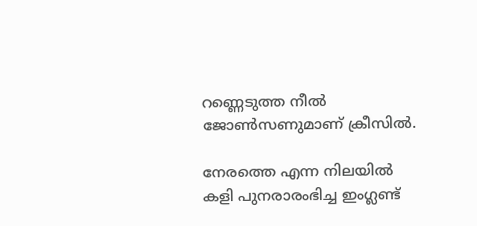റണ്ണെടുത്ത നീല്‍ ജോണ്‍സണുമാണ് ക്രീസില്‍.

നേരത്തെ എന്ന നിലയില്‍ കളി പുനരാരംഭിച്ച ഇംഗ്ലണ്ട്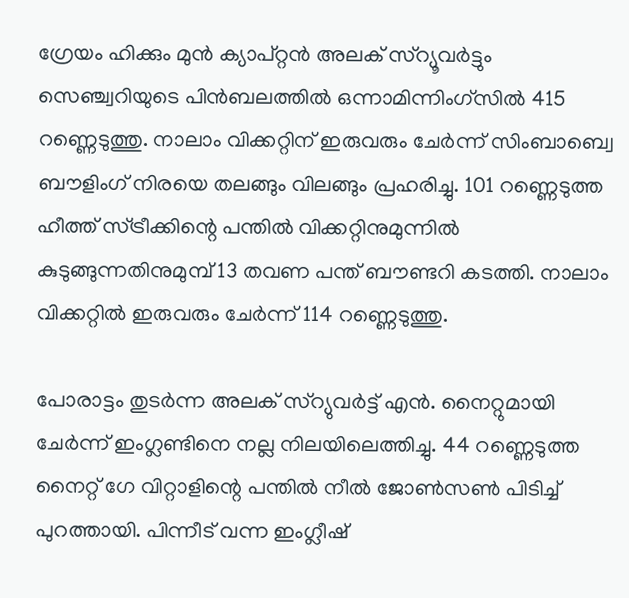ഗ്രേയം ഹിക്കും മുന്‍ ക്യാപ്റ്റന്‍ അലക് സ്റ്യൂവര്‍ട്ടും സെഞ്ച്വറിയുടെ പിന്‍ബലത്തില്‍ ഒന്നാമിന്നിംഗ്സില്‍ 415 റണ്ണെടുത്തു. നാലാം വിക്കറ്റിന് ഇരുവരും ചേര്‍ന്ന് സിംബാബ്വെ ബൗളിംഗ് നിരയെ തലങ്ങും വിലങ്ങും പ്രഹരിച്ചു. 101 റണ്ണെടുത്ത ഹീത്ത് സ്ട്രീക്കിന്റെ പന്തില്‍ വിക്കറ്റിനുമുന്നില്‍ കുടുങ്ങുന്നതിനുമുമ്പ് 13 തവണ പന്ത് ബൗണ്ടറി കടത്തി. നാലാം വിക്കറ്റില്‍ ഇരുവരും ചേര്‍ന്ന് 114 റണ്ണെടുത്തു.

പോരാട്ടം തുടര്‍ന്ന അലക് സ്റ്യുവര്‍ട്ട് എന്‍. നൈറ്റുമായി ചേര്‍ന്ന് ഇംഗ്ലണ്ടിനെ നല്ല നിലയിലെത്തിച്ചു. 44 റണ്ണെടുത്ത നൈറ്റ് ഗേ വിറ്റാളിന്റെ പന്തില്‍ നീല്‍ ജോണ്‍സണ്‍ പിടിച്ച് പുറത്തായി. പിന്നീട് വന്ന ഇംഗ്ലീഷ്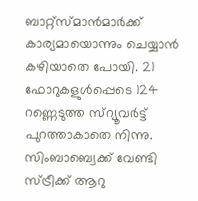ബാറ്റ്സ്മാന്‍മാര്‍ക്ക് കാര്യമായൊന്നും ചെയ്യാന്‍ കഴിയാതെ പോയി. 21 ഫോറുകളുള്‍പ്പെടെ 124 റണ്ണെടുത്ത സ്റ്യൂവര്‍ട്ട് പുറത്താകാതെ നിന്നു. സിംബാബ്വെക്ക് വേണ്ടി സ്ട്രീക്ക് ആറു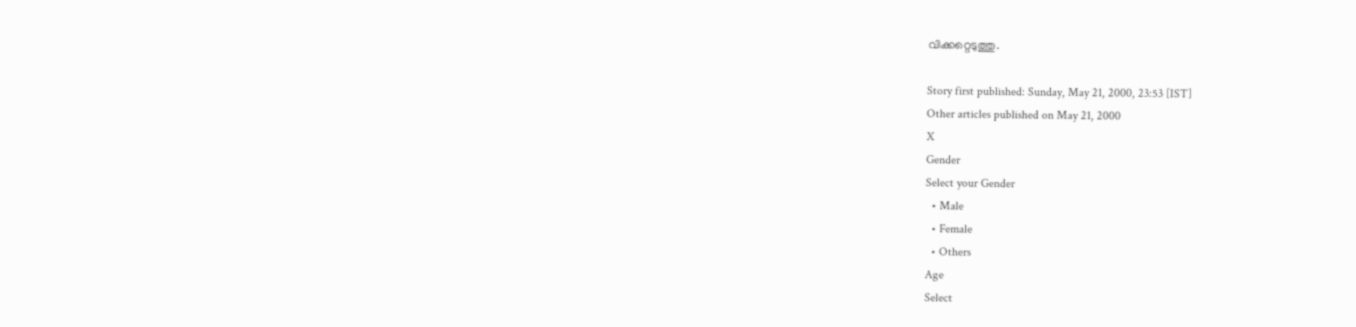വിക്കറ്റെടുത്തു.

Story first published: Sunday, May 21, 2000, 23:53 [IST]
Other articles published on May 21, 2000
X
Gender
Select your Gender
  • Male
  • Female
  • Others
Age
Select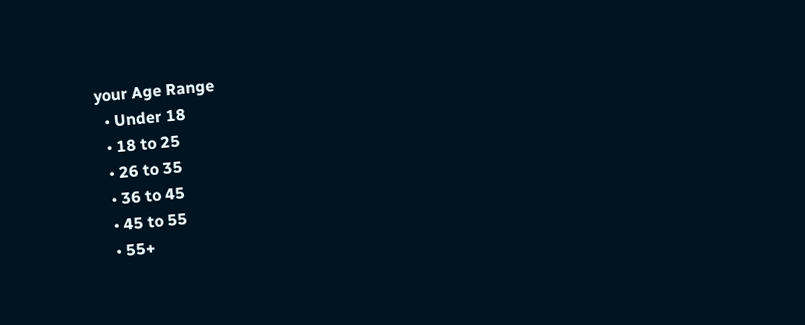your Age Range
  • Under 18
  • 18 to 25
  • 26 to 35
  • 36 to 45
  • 45 to 55
  • 55+